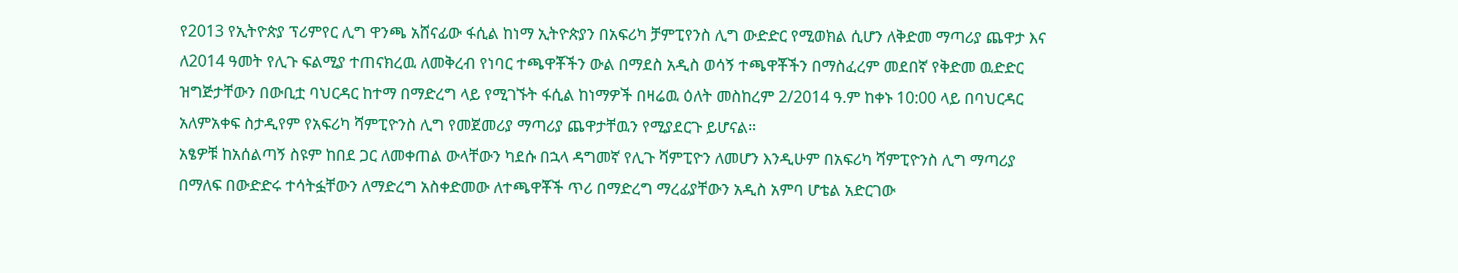የ2013 የኢትዮጵያ ፕሪምየር ሊግ ዋንጫ አሸናፊው ፋሲል ከነማ ኢትዮጵያን በአፍሪካ ቻምፒየንስ ሊግ ውድድር የሚወክል ሲሆን ለቅድመ ማጣሪያ ጨዋታ እና ለ2014 ዓመት የሊጉ ፍልሚያ ተጠናክረዉ ለመቅረብ የነባር ተጫዋቾችን ውል በማደስ አዲስ ወሳኝ ተጫዋቾችን በማስፈረም መደበኛ የቅድመ ዉድድር ዝግጅታቸውን በውቢቷ ባህርዳር ከተማ በማድረግ ላይ የሚገኙት ፋሲል ከነማዎች በዛሬዉ ዕለት መስከረም 2/2014 ዓ.ም ከቀኑ 10:00 ላይ በባህርዳር አለምአቀፍ ስታዲየም የአፍሪካ ሻምፒዮንስ ሊግ የመጀመሪያ ማጣሪያ ጨዋታቸዉን የሚያደርጉ ይሆናል።
አፄዎቹ ከአሰልጣኝ ስዩም ከበደ ጋር ለመቀጠል ውላቸውን ካደሱ በኋላ ዳግመኛ የሊጉ ሻምፒዮን ለመሆን እንዲሁም በአፍሪካ ሻምፒዮንስ ሊግ ማጣሪያ በማለፍ በውድድሩ ተሳትፏቸውን ለማድረግ አስቀድመው ለተጫዋቾች ጥሪ በማድረግ ማረፊያቸውን አዲስ አምባ ሆቴል አድርገው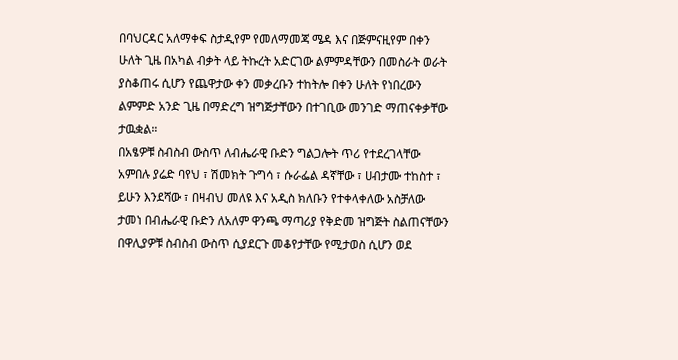በባህርዳር አለማቀፍ ስታዲየም የመለማመጃ ሜዳ እና በጅምናዚየም በቀን ሁለት ጊዜ በአካል ብቃት ላይ ትኩረት አድርገው ልምምዳቸውን በመስራት ወራት ያስቆጠሩ ሲሆን የጨዋታው ቀን መቃረቡን ተከትሎ በቀን ሁለት የነበረውን ልምምድ አንድ ጊዜ በማድረግ ዝግጅታቸውን በተገቢው መንገድ ማጠናቀቃቸው ታዉቋል።
በአፄዎቹ ስብስብ ውስጥ ለብሔራዊ ቡድን ግልጋሎት ጥሪ የተደረገላቸው አምበሉ ያሬድ ባየህ ፣ ሽመክት ጉግሳ ፣ ሱራፌል ዳኛቸው ፣ ሀብታሙ ተከስተ ፣ ይሁን እንደሻው ፣ በዛብህ መለዩ እና አዲስ ክለቡን የተቀላቀለው አስቻለው ታመነ በብሔራዊ ቡድን ለአለም ዋንጫ ማጣሪያ የቅድመ ዝግጅት ስልጠናቸውን በዋሊያዎቹ ስብስብ ውስጥ ሲያደርጉ መቆየታቸው የሚታወስ ሲሆን ወደ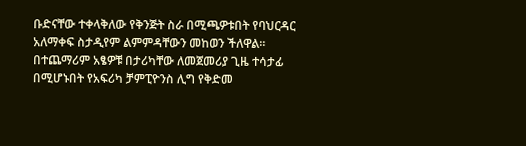ቡድናቸው ተቀላቅለው የቅንጅት ስራ በሚጫዎቱበት የባህርዳር አለማቀፍ ስታዲየም ልምምዳቸውን መከወን ችለዋል።
በተጨማሪም አፄዎቹ በታሪካቸው ለመጀመሪያ ጊዜ ተሳታፊ በሚሆኑበት የአፍሪካ ቻምፒዮንስ ሊግ የቅድመ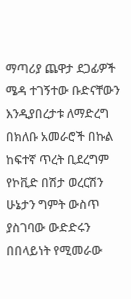ማጣሪያ ጨዋታ ደጋፊዎች ሜዳ ተገኝተው ቡድናቸውን እንዲያበረታቱ ለማድረግ በክለቡ አመራሮች በኩል ከፍተኛ ጥረት ቢደረግም የኮቪድ በሽታ ወረርሽን ሁኔታን ግምት ውስጥ ያስገባው ውድድሩን በበላይነት የሚመራው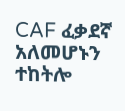CAF ፈቃደኛ አለመሆኑን ተከትሎ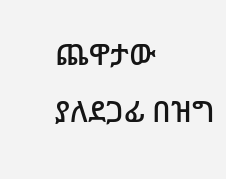ጨዋታው ያለደጋፊ በዝግ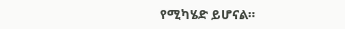የሚካሄድ ይሆናል።